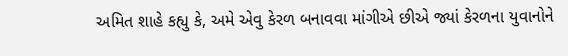અમિત શાહે કહ્યુ કે, અમે એવુ કેરળ બનાવવા માંગીએ છીએ જ્યાં કેરળના યુવાનોને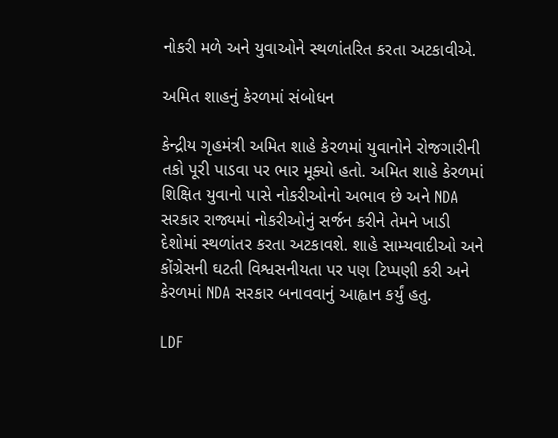નોકરી મળે અને યુવાઓને સ્થળાંતરિત કરતા અટકાવીએ.

અમિત શાહનું કેરળમાં સંબોધન

કેન્દ્રીય ગૃહમંત્રી અમિત શાહે કેરળમાં યુવાનોને રોજગારીની તકો પૂરી પાડવા પર ભાર મૂક્યો હતો. અમિત શાહે કેરળમાં શિક્ષિત યુવાનો પાસે નોકરીઓનો અભાવ છે અને NDA સરકાર રાજ્યમાં નોકરીઓનું સર્જન કરીને તેમને ખાડી દેશોમાં સ્થળાંતર કરતા અટકાવશે. શાહે સામ્યવાદીઓ અને કોંગ્રેસની ઘટતી વિશ્વસનીયતા પર પણ ટિપ્પણી કરી અને કેરળમાં NDA સરકાર બનાવવાનું આહ્વાન કર્યું હતુ.

LDF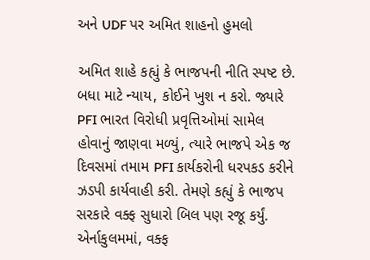અને UDF પર અમિત શાહનો હુમલો

અમિત શાહે કહ્યું કે ભાજપની નીતિ સ્પષ્ટ છે. બધા માટે ન્યાય, કોઈને ખુશ ન કરો. જ્યારે PFI ભારત વિરોધી પ્રવૃત્તિઓમાં સામેલ હોવાનું જાણવા મળ્યું, ત્યારે ભાજપે એક જ દિવસમાં તમામ PFI કાર્યકરોની ધરપકડ કરીને ઝડપી કાર્યવાહી કરી. તેમણે કહ્યું કે ભાજપ સરકારે વક્ફ સુધારો બિલ પણ રજૂ કર્યું. એર્નાકુલમમાં, વક્ફ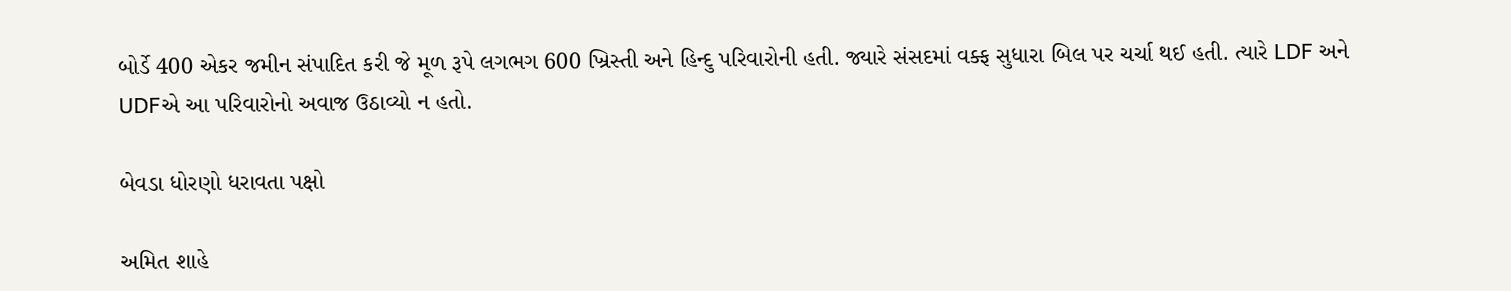બોર્ડે 400 એકર જમીન સંપાદિત કરી જે મૂળ રૂપે લગભગ 600 ખ્રિસ્તી અને હિન્દુ પરિવારોની હતી. જ્યારે સંસદમાં વક્ફ સુધારા બિલ પર ચર્ચા થઈ હતી. ત્યારે LDF અને UDFએ આ પરિવારોનો અવાજ ઉઠાવ્યો ન હતો.

બેવડા ધોરણો ધરાવતા પક્ષો

અમિત શાહે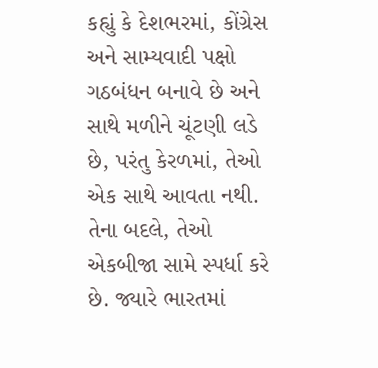કહ્યું કે દેશભરમાં, કોંગ્રેસ અને સામ્યવાદી પક્ષો ગઠબંધન બનાવે છે અને સાથે મળીને ચૂંટણી લડે છે, પરંતુ કેરળમાં, તેઓ એક સાથે આવતા નથી. તેના બદલે, તેઓ એકબીજા સામે સ્પર્ધા કરે છે. જ્યારે ભારતમાં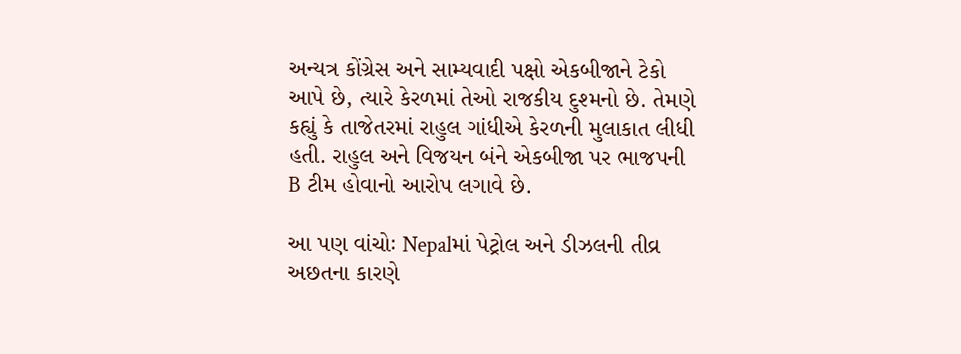અન્યત્ર કોંગ્રેસ અને સામ્યવાદી પક્ષો એકબીજાને ટેકો આપે છે, ત્યારે કેરળમાં તેઓ રાજકીય દુશ્મનો છે. તેમણે કહ્યું કે તાજેતરમાં રાહુલ ગાંધીએ કેરળની મુલાકાત લીધી હતી. રાહુલ અને વિજયન બંને એકબીજા પર ભાજપની B ટીમ હોવાનો આરોપ લગાવે છે.

આ પણ વાંચોઃ Nepalમાં પેટ્રોલ અને ડીઝલની તીવ્ર અછતના કારણે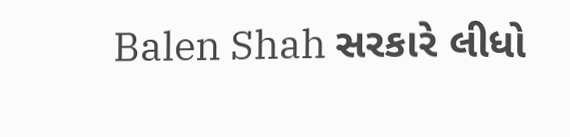Balen Shah સરકારે લીધો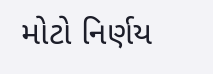મોટો નિર્ણય